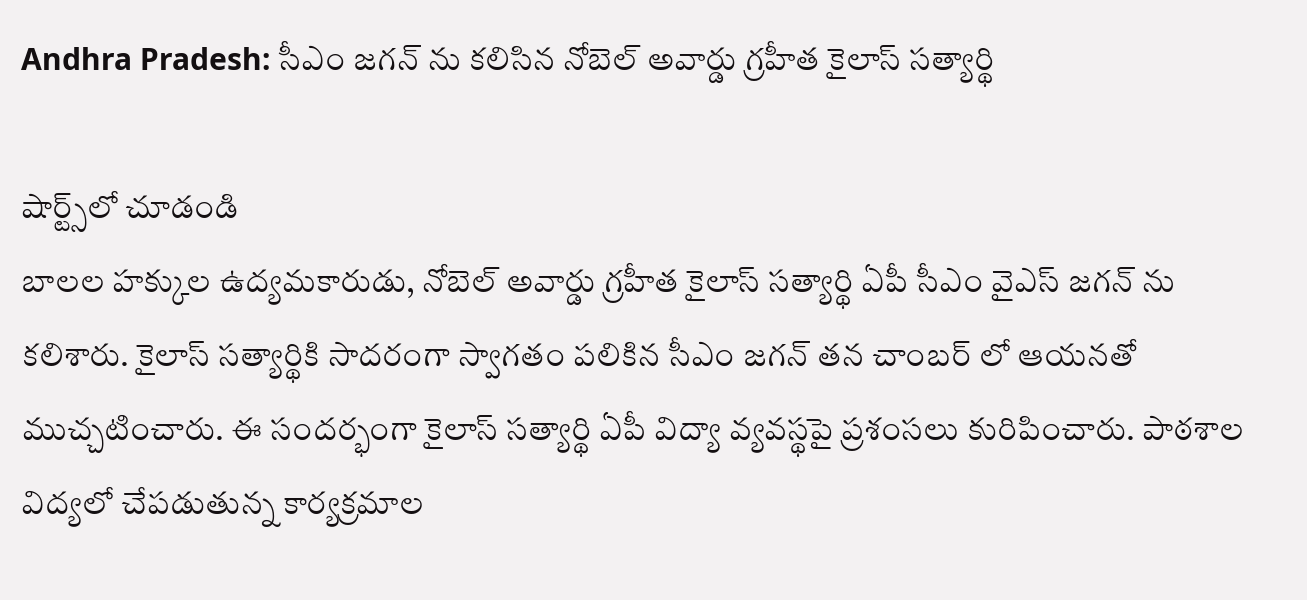Andhra Pradesh: సీఎం జగన్ ను కలిసిన నోబెల్ అవార్డు గ్రహీత కైలాస్ సత్యార్థి

షార్ట్స్‌లో చూడండి
బాలల హక్కుల ఉద్యమకారుడు, నోబెల్ అవార్డు గ్రహీత కైలాస్ సత్యార్థి ఏపీ సీఎం వైఎస్ జగన్ ను కలిశారు. కైలాస్ సత్యార్థికి సాదరంగా స్వాగతం పలికిన సీఎం జగన్ తన చాంబర్ లో ఆయనతో ముచ్చటించారు. ఈ సందర్భంగా కైలాస్ సత్యార్థి ఏపీ విద్యా వ్యవస్థపై ప్రశంసలు కురిపించారు. పాఠశాల విద్యలో చేపడుతున్న కార్యక్రమాల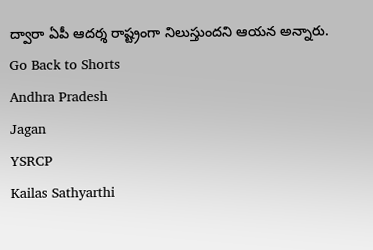ద్వారా ఏపీ ఆదర్శ రాష్ట్రంగా నిలుస్తుందని ఆయన అన్నారు.
Go Back to Shorts
Andhra Pradesh
Jagan
YSRCP
Kailas Sathyarthi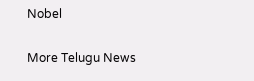Nobel

More Telugu News